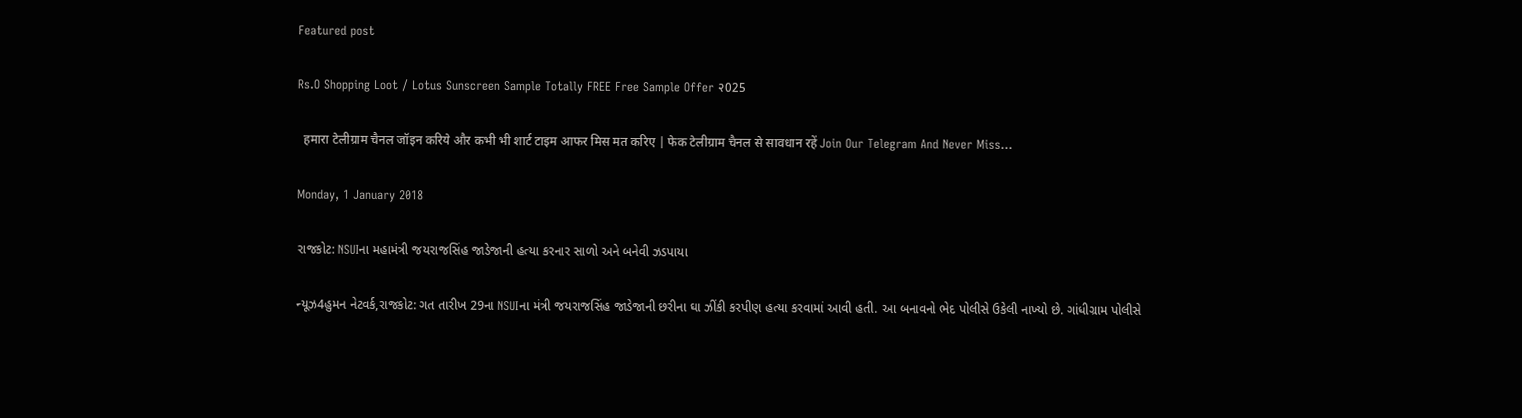Featured post

Rs.O Shopping Loot / Lotus Sunscreen Sample Totally FREE Free Sample Offer २025

  हमारा टेलीग्राम चैनल जॉइन करिये और कभी भी शार्ट टाइम आफर मिस मत करिए | फेक टेलीग्राम चैनल से सावधान रहें Join Our Telegram And Never Miss...

Monday, 1 January 2018

રાજકોટ: NSUIના મહામંત્રી જયરાજસિંહ જાડેજાની હત્યા કરનાર સાળો અને બનેવી ઝડપાયા

ન્યૂઝ4હુમન નેટવર્ક,રાજકોટ: ગત તારીખ 29ના NSUIના મંત્રી જયરાજસિંહ જાડેજાની છરીના ઘા ઝીંકી કરપીણ હત્યા કરવામાં આવી હતી. આ બનાવનો ભેદ પોલીસે ઉકેલી નાખ્યો છે. ગાંધીગ્રામ પોલીસે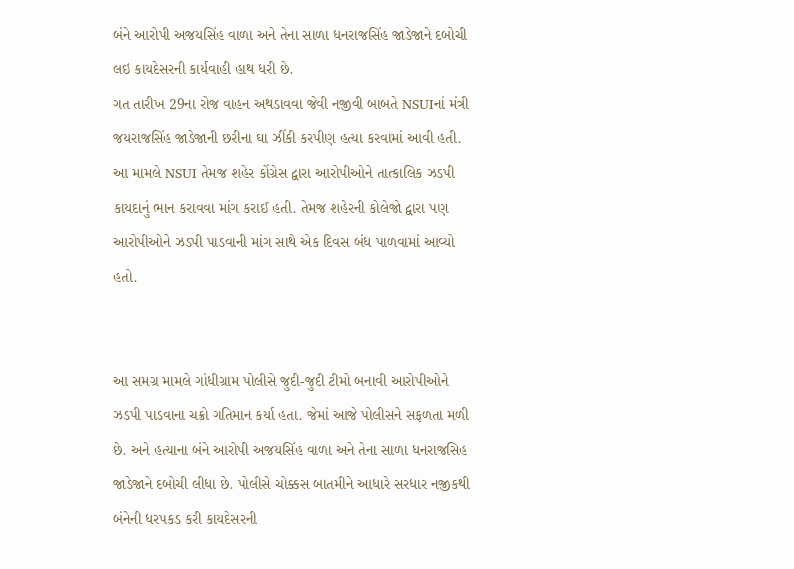બંને આરોપી અજયસિંહ વાળા અને તેના સાળા ધનરાજસિંહ જાડેજાને દબોચી લઇ કાયદેસરની કાર્યવાહી હાથ ધરી છે.
ગત તારીખ 29ના રોજ વાહન અથડાવવા જેવી નજીવી બાબતે NSUIનાં મંત્રી જયરાજસિંહ જાડેજાની છરીના ઘા ઝીંકી કરપીણ હત્યા કરવામાં આવી હતી. આ મામલે NSUI તેમજ શહેર કોંગ્રેસ દ્વારા આરોપીઓને તાત્કાલિક ઝડપી કાયદાનું ભાન કરાવવા માંગ કરાઈ હતી. તેમજ શહેરની કોલેજો દ્વારા પણ આરોપીઓને ઝડપી પાડવાની માંગ સાથે એક દિવસ બંધ પાળવામાં આવ્યો હતો.


આ સમગ્ર મામલે ગાંધીગ્રામ પોલીસે જુદી-જુદી ટીમો બનાવી આરોપીઓને ઝડપી પાડવાના ચક્રો ગતિમાન કર્યા હતા. જેમાં આજે પોલીસને સફળતા મળી છે. અને હત્યાના બંને આરોપી અજયસિંહ વાળા અને તેના સાળા ધનરાજસિહ જાડેજાને દબોચી લીધા છે. પોલીસે ચોક્કસ બાતમીને આધારે સરધાર નજીકથી બંનેની ધરપકડ કરી કાયદેસરની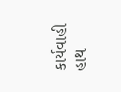કાર્યવાહી હાથ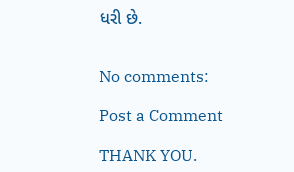ધરી છે.


No comments:

Post a Comment

THANK YOU.